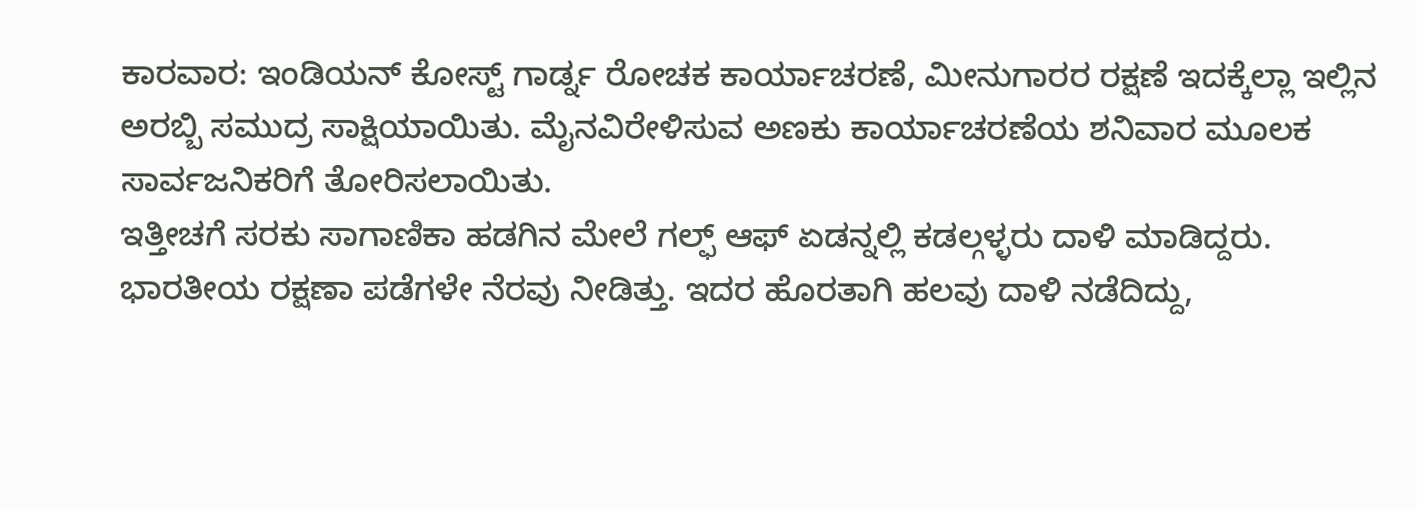ಕಾರವಾರ: ಇಂಡಿಯನ್ ಕೋಸ್ಟ್ ಗಾರ್ಡ್ನ ರೋಚಕ ಕಾರ್ಯಾಚರಣೆ, ಮೀನುಗಾರರ ರಕ್ಷಣೆ ಇದಕ್ಕೆಲ್ಲಾ ಇಲ್ಲಿನ ಅರಬ್ಬಿ ಸಮುದ್ರ ಸಾಕ್ಷಿಯಾಯಿತು. ಮೈನವಿರೇಳಿಸುವ ಅಣಕು ಕಾರ್ಯಾಚರಣೆಯ ಶನಿವಾರ ಮೂಲಕ ಸಾರ್ವಜನಿಕರಿಗೆ ತೋರಿಸಲಾಯಿತು.
ಇತ್ತೀಚಗೆ ಸರಕು ಸಾಗಾಣಿಕಾ ಹಡಗಿನ ಮೇಲೆ ಗಲ್ಫ್ ಆಫ್ ಏಡನ್ನಲ್ಲಿ ಕಡಲ್ಗಳ್ಳರು ದಾಳಿ ಮಾಡಿದ್ದರು. ಭಾರತೀಯ ರಕ್ಷಣಾ ಪಡೆಗಳೇ ನೆರವು ನೀಡಿತ್ತು. ಇದರ ಹೊರತಾಗಿ ಹಲವು ದಾಳಿ ನಡೆದಿದ್ದು,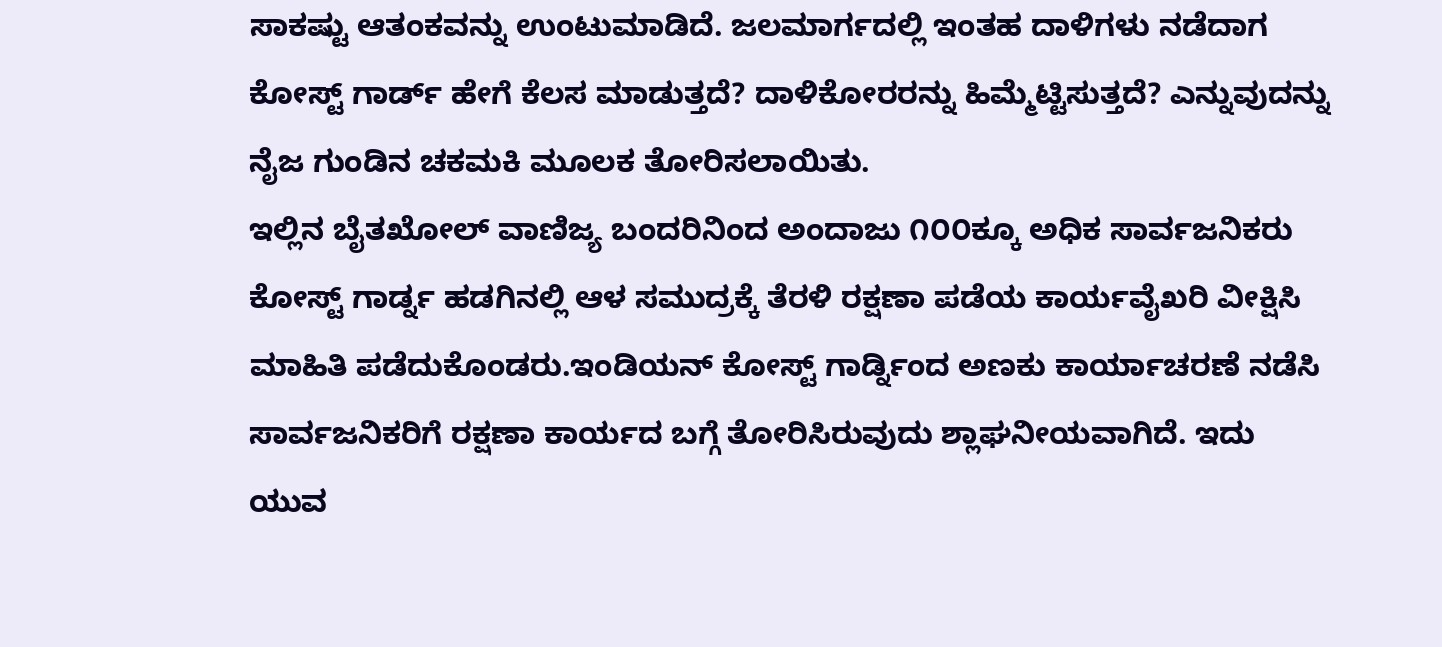ಸಾಕಷ್ಟು ಆತಂಕವನ್ನು ಉಂಟುಮಾಡಿದೆ. ಜಲಮಾರ್ಗದಲ್ಲಿ ಇಂತಹ ದಾಳಿಗಳು ನಡೆದಾಗ ಕೋಸ್ಟ್ ಗಾರ್ಡ್ ಹೇಗೆ ಕೆಲಸ ಮಾಡುತ್ತದೆ? ದಾಳಿಕೋರರನ್ನು ಹಿಮ್ಮೆಟ್ಟಿಸುತ್ತದೆ? ಎನ್ನುವುದನ್ನು ನೈಜ ಗುಂಡಿನ ಚಕಮಕಿ ಮೂಲಕ ತೋರಿಸಲಾಯಿತು.
ಇಲ್ಲಿನ ಬೈತಖೋಲ್ ವಾಣಿಜ್ಯ ಬಂದರಿನಿಂದ ಅಂದಾಜು ೧೦೦ಕ್ಕೂ ಅಧಿಕ ಸಾರ್ವಜನಿಕರು ಕೋಸ್ಟ್ ಗಾರ್ಡ್ನ ಹಡಗಿನಲ್ಲಿ ಆಳ ಸಮುದ್ರಕ್ಕೆ ತೆರಳಿ ರಕ್ಷಣಾ ಪಡೆಯ ಕಾರ್ಯವೈಖರಿ ವೀಕ್ಷಿಸಿ ಮಾಹಿತಿ ಪಡೆದುಕೊಂಡರು.ಇಂಡಿಯನ್ ಕೋಸ್ಟ್ ಗಾರ್ಡ್ನಿಂದ ಅಣಕು ಕಾರ್ಯಾಚರಣೆ ನಡೆಸಿ ಸಾರ್ವಜನಿಕರಿಗೆ ರಕ್ಷಣಾ ಕಾರ್ಯದ ಬಗ್ಗೆ ತೋರಿಸಿರುವುದು ಶ್ಲಾಘನೀಯವಾಗಿದೆ. ಇದು ಯುವ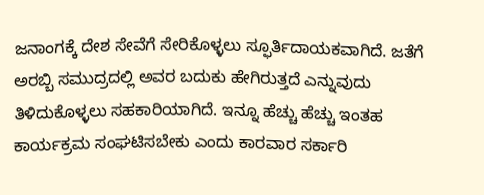ಜನಾಂಗಕ್ಕೆ ದೇಶ ಸೇವೆಗೆ ಸೇರಿಕೊಳ್ಳಲು ಸ್ಫೂರ್ತಿದಾಯಕವಾಗಿದೆ. ಜತೆಗೆ ಅರಬ್ಬಿ ಸಮುದ್ರದಲ್ಲಿ ಅವರ ಬದುಕು ಹೇಗಿರುತ್ತದೆ ಎನ್ನುವುದು ತಿಳಿದುಕೊಳ್ಳಲು ಸಹಕಾರಿಯಾಗಿದೆ. ಇನ್ನೂ ಹೆಚ್ಚು ಹೆಚ್ಚು ಇಂತಹ ಕಾರ್ಯಕ್ರಮ ಸಂಘಟಿಸಬೇಕು ಎಂದು ಕಾರವಾರ ಸರ್ಕಾರಿ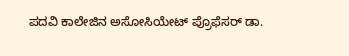ಪದವಿ ಕಾಲೇಜಿನ ಅಸೋಸಿಯೇಟ್ ಪ್ರೊಫೆಸರ್ ಡಾ.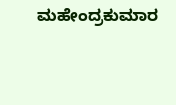ಮಹೇಂದ್ರಕುಮಾರ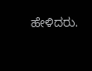ಹೇಳಿದರು.